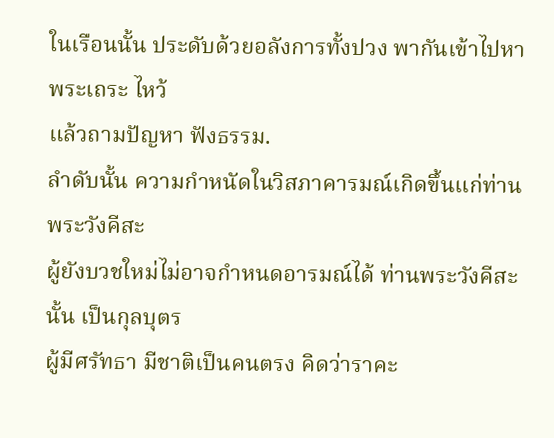ในเรือนนั้น ประดับด้วยอลังการทั้งปวง พากันเข้าไปหาพระเถระ ไหว้
แล้วถามปัญหา ฟังธรรม.
ลำดับนั้น ความกำหนัดในวิสภาคารมณ์เกิดขึ้นแก่ท่านพระวังคีสะ
ผู้ยังบวชใหม่ไม่อาจกำหนดอารมณ์ได้ ท่านพระวังคีสะนั้น เป็นกุลบุตร
ผู้มีศรัทธา มีชาติเป็นคนตรง คิดว่าราคะ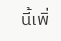นี้เพิ่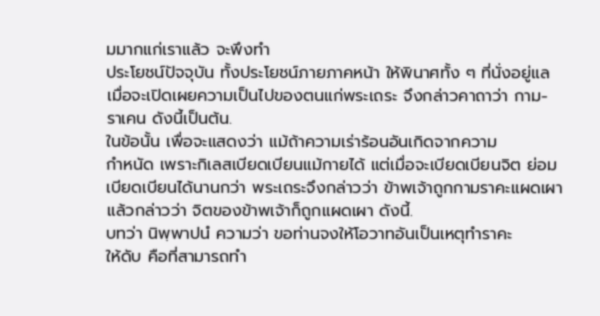มมากแก่เราแล้ว จะพึงทำ
ประโยชน์ปัจจุบัน ทั้งประโยชน์ภายภาคหน้า ให้พินาศทั้ง ๆ ที่นั่งอยู่แล
เมื่อจะเปิดเผยความเป็นไปของตนแก่พระเถระ จึงกล่าวคาถาว่า กาม-
ราเคน ดังนี้เป็นต้น.
ในข้อนั้น เพื่อจะแสดงว่า แม้ถ้าความเร่าร้อนอันเกิดจากความ
กำหนัด เพราะกิเลสเบียดเบียนแม้กายได้ แต่เมื่อจะเบียดเบียนจิต ย่อม
เบียดเบียนได้นานกว่า พระเถระจึงกล่าวว่า ข้าพเจ้าถูกกามราคะแผดเผา
แล้วกล่าวว่า จิตของข้าพเจ้าก็ถูกแผดเผา ดังนี้.
บทว่า นิพฺพาปนํ ความว่า ขอท่านจงให้โอวาทอันเป็นเหตุทำราคะ
ให้ดับ คือที่สามารถทำ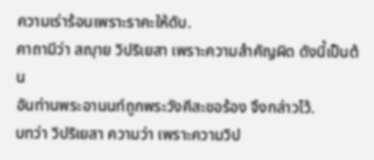ความเร่าร้อนเพราะราคะให้ดับ.
คาถามีว่า สญฺาย วิปริเยสา เพราะความสำคัญผิด ดังนี้เป็นต้น
อันท่านพระอานนท์ถูกพระวังคีสะขอร้อง จึงกล่าวไว้.
บทว่า วิปริเยสา ความว่า เพราะความวิป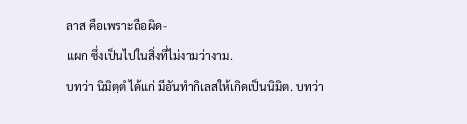ลาส คือเพราะถือผิด-
แผก ซึ่งเป็นไปในสิ่งที่ไม่งามว่างาม.
บทว่า นิมิตฺตํ ได้แก่ มีอันทำกิเลสให้เกิดเป็นนิมิต. บทว่า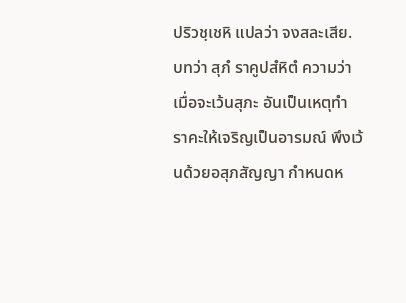ปริวชฺเชหิ แปลว่า จงสละเสีย.
บทว่า สุภํ ราคูปสํหิตํ ความว่า เมื่อจะเว้นสุภะ อันเป็นเหตุทำ
ราคะให้เจริญเป็นอารมณ์ พึงเว้นด้วยอสุภสัญญา กำหนดห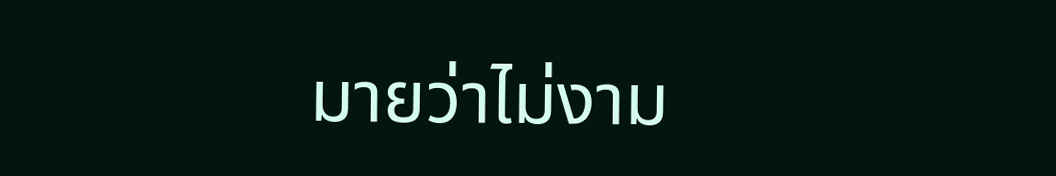มายว่าไม่งาม